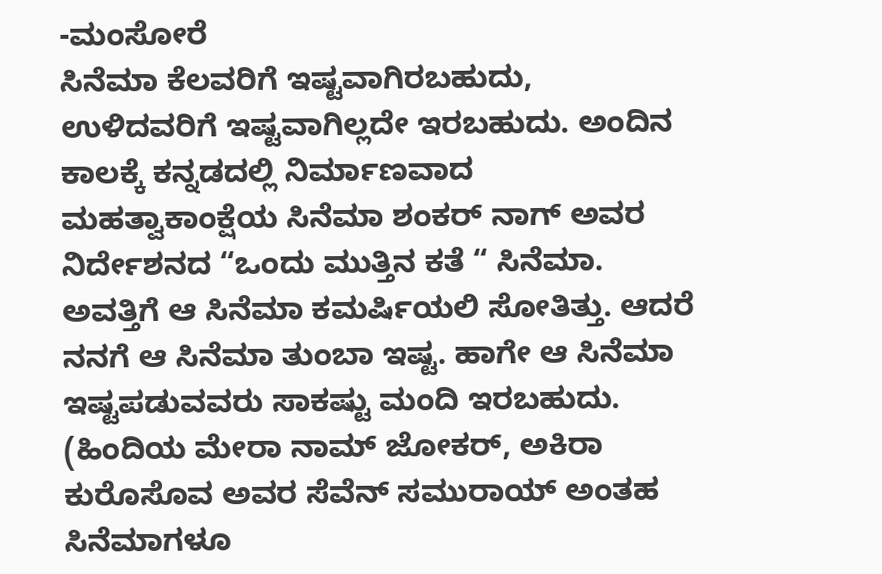-ಮಂಸೋರೆ
ಸಿನೆಮಾ ಕೆಲವರಿಗೆ ಇಷ್ಟವಾಗಿರಬಹುದು, ಉಳಿದವರಿಗೆ ಇಷ್ಟವಾಗಿಲ್ಲದೇ ಇರಬಹುದು. ಅಂದಿನ ಕಾಲಕ್ಕೆ ಕನ್ನಡದಲ್ಲಿ ನಿರ್ಮಾಣವಾದ ಮಹತ್ವಾಕಾಂಕ್ಷೆಯ ಸಿನೆಮಾ ಶಂಕರ್ ನಾಗ್ ಅವರ ನಿರ್ದೇಶನದ “ಒಂದು ಮುತ್ತಿನ ಕತೆ “ ಸಿನೆಮಾ. ಅವತ್ತಿಗೆ ಆ ಸಿನೆಮಾ ಕಮರ್ಷಿಯಲಿ ಸೋತಿತ್ತು. ಆದರೆ ನನಗೆ ಆ ಸಿನೆಮಾ ತುಂಬಾ ಇಷ್ಟ. ಹಾಗೇ ಆ ಸಿನೆಮಾ ಇಷ್ಟಪಡುವವರು ಸಾಕಷ್ಟು ಮಂದಿ ಇರಬಹುದು. (ಹಿಂದಿಯ ಮೇರಾ ನಾಮ್ ಜೋಕರ್, ಅಕಿರಾ ಕುರೊಸೊವ ಅವರ ಸೆವೆನ್ ಸಮುರಾಯ್ ಅಂತಹ ಸಿನೆಮಾಗಳೂ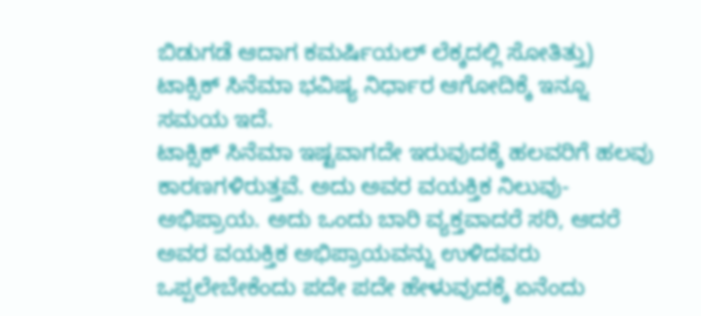ಬಿಡುಗಡೆ ಆದಾಗ ಕಮರ್ಷಿಯಲ್ ಲೆಕ್ಕದಲ್ಲಿ ಸೋತಿತ್ತು) ಟಾಕ್ಸಿಕ್ ಸಿನೆಮಾ ಭವಿಷ್ಯ ನಿರ್ಧಾರ ಆಗೋದಿಕ್ಕೆ ಇನ್ನೂ ಸಮಯ ಇದೆ.
ಟಾಕ್ಸಿಕ್ ಸಿನೆಮಾ ಇಷ್ಟವಾಗದೇ ಇರುವುದಕ್ಕೆ ಹಲವರಿಗೆ ಹಲವು ಕಾರಣಗಳಿರುತ್ತವೆ. ಅದು ಅವರ ವಯಕ್ತಿಕ ನಿಲುವು-ಅಭಿಪ್ರಾಯ. ಅದು ಒಂದು ಬಾರಿ ವ್ಯಕ್ತವಾದರೆ ಸರಿ, ಆದರೆ ಅವರ ವಯಕ್ತಿಕ ಅಭಿಪ್ರಾಯವನ್ನು ಉಳಿದವರು ಒಪ್ಪಲೇಬೇಕೆಂದು ಪದೇ ಪದೇ ಹೇಳುವುದಕ್ಕೆ ಏನೆಂದು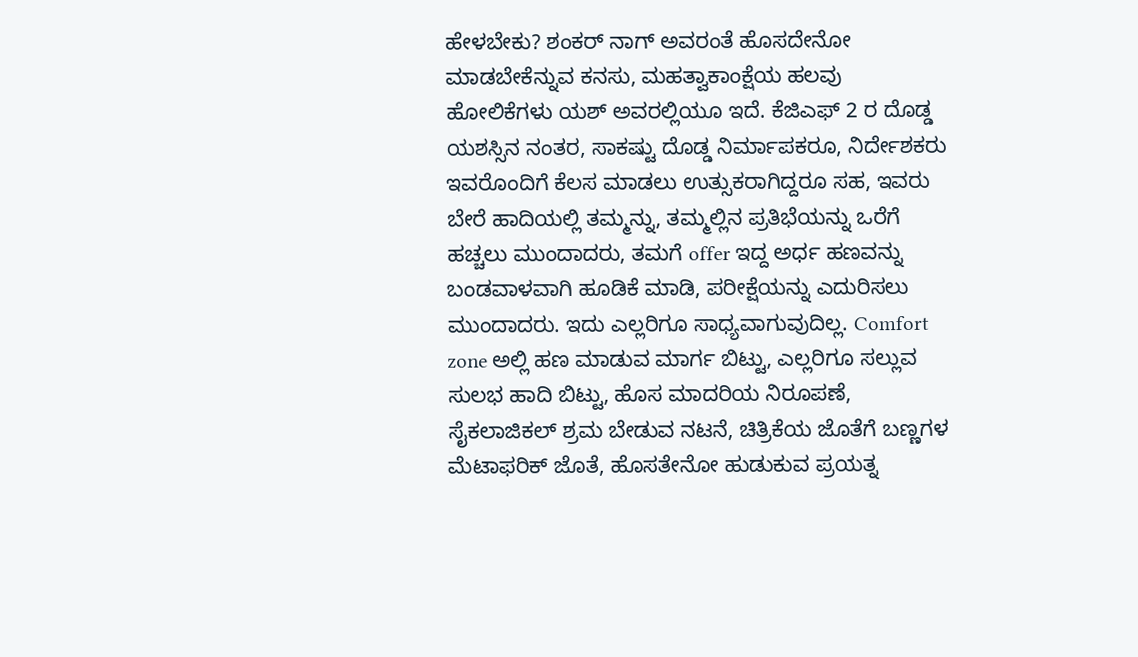ಹೇಳಬೇಕು? ಶಂಕರ್ ನಾಗ್ ಅವರಂತೆ ಹೊಸದೇನೋ ಮಾಡಬೇಕೆನ್ನುವ ಕನಸು, ಮಹತ್ವಾಕಾಂಕ್ಷೆಯ ಹಲವು ಹೋಲಿಕೆಗಳು ಯಶ್ ಅವರಲ್ಲಿಯೂ ಇದೆ. ಕೆಜಿಎಫ್ 2 ರ ದೊಡ್ಡ ಯಶಸ್ಸಿನ ನಂತರ, ಸಾಕಷ್ಟು ದೊಡ್ಡ ನಿರ್ಮಾಪಕರೂ, ನಿರ್ದೇಶಕರು ಇವರೊಂದಿಗೆ ಕೆಲಸ ಮಾಡಲು ಉತ್ಸುಕರಾಗಿದ್ದರೂ ಸಹ, ಇವರು ಬೇರೆ ಹಾದಿಯಲ್ಲಿ ತಮ್ಮನ್ನು, ತಮ್ಮಲ್ಲಿನ ಪ್ರತಿಭೆಯನ್ನು ಒರೆಗೆ ಹಚ್ಚಲು ಮುಂದಾದರು, ತಮಗೆ offer ಇದ್ದ ಅರ್ಧ ಹಣವನ್ನು ಬಂಡವಾಳವಾಗಿ ಹೂಡಿಕೆ ಮಾಡಿ, ಪರೀಕ್ಷೆಯನ್ನು ಎದುರಿಸಲು ಮುಂದಾದರು. ಇದು ಎಲ್ಲರಿಗೂ ಸಾಧ್ಯವಾಗುವುದಿಲ್ಲ. Comfort zone ಅಲ್ಲಿ ಹಣ ಮಾಡುವ ಮಾರ್ಗ ಬಿಟ್ಟು, ಎಲ್ಲರಿಗೂ ಸಲ್ಲುವ ಸುಲಭ ಹಾದಿ ಬಿಟ್ಟು, ಹೊಸ ಮಾದರಿಯ ನಿರೂಪಣೆ, ಸೈಕಲಾಜಿಕಲ್ ಶ್ರಮ ಬೇಡುವ ನಟನೆ, ಚಿತ್ರಿಕೆಯ ಜೊತೆಗೆ ಬಣ್ಣಗಳ ಮೆಟಾಫರಿಕ್ ಜೊತೆ, ಹೊಸತೇನೋ ಹುಡುಕುವ ಪ್ರಯತ್ನ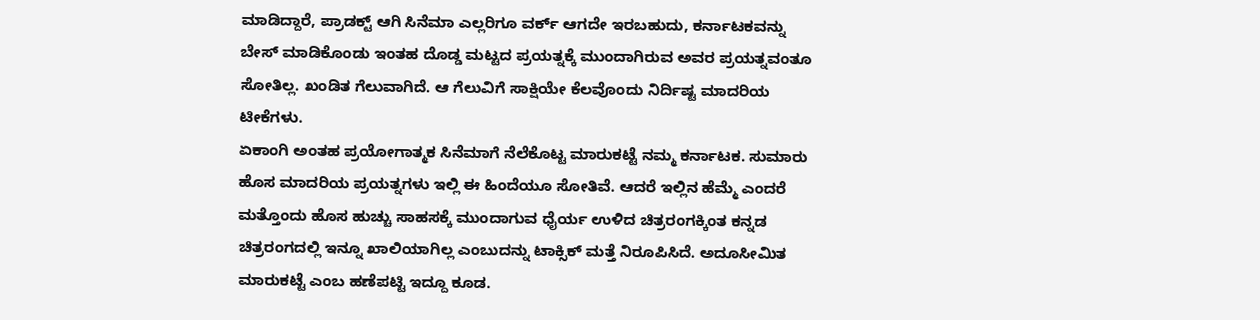ಮಾಡಿದ್ದಾರೆ, ಪ್ರಾಡಕ್ಟ್ ಆಗಿ ಸಿನೆಮಾ ಎಲ್ಲರಿಗೂ ವರ್ಕ್ ಆಗದೇ ಇರಬಹುದು, ಕರ್ನಾಟಕವನ್ನು ಬೇಸ್ ಮಾಡಿಕೊಂಡು ಇಂತಹ ದೊಡ್ಡ ಮಟ್ಟದ ಪ್ರಯತ್ನಕ್ಕೆ ಮುಂದಾಗಿರುವ ಅವರ ಪ್ರಯತ್ನವಂತೂ ಸೋತಿಲ್ಲ. ಖಂಡಿತ ಗೆಲುವಾಗಿದೆ. ಆ ಗೆಲುವಿಗೆ ಸಾಕ್ಷಿಯೇ ಕೆಲವೊಂದು ನಿರ್ದಿಷ್ಟ ಮಾದರಿಯ ಟೀಕೆಗಳು.
ಏಕಾಂಗಿ ಅಂತಹ ಪ್ರಯೋಗಾತ್ಮಕ ಸಿನೆಮಾಗೆ ನೆಲೆಕೊಟ್ಟ ಮಾರುಕಟ್ಟೆ ನಮ್ಮ ಕರ್ನಾಟಕ. ಸುಮಾರು ಹೊಸ ಮಾದರಿಯ ಪ್ರಯತ್ನಗಳು ಇಲ್ಲಿ ಈ ಹಿಂದೆಯೂ ಸೋತಿವೆ. ಆದರೆ ಇಲ್ಲಿನ ಹೆಮ್ಮೆ ಎಂದರೆ ಮತ್ತೊಂದು ಹೊಸ ಹುಚ್ಚು ಸಾಹಸಕ್ಕೆ ಮುಂದಾಗುವ ಧೈರ್ಯ ಉಳಿದ ಚಿತ್ರರಂಗಕ್ಕಿಂತ ಕನ್ನಡ ಚಿತ್ರರಂಗದಲ್ಲಿ ಇನ್ನೂ ಖಾಲಿಯಾಗಿಲ್ಲ ಎಂಬುದನ್ನು ಟಾಕ್ಸಿಕ್ ಮತ್ತೆ ನಿರೂಪಿಸಿದೆ. ಅದೂಸೀಮಿತ ಮಾರುಕಟ್ಟೆ ಎಂಬ ಹಣೆಪಟ್ಟಿ ಇದ್ದೂ ಕೂಡ.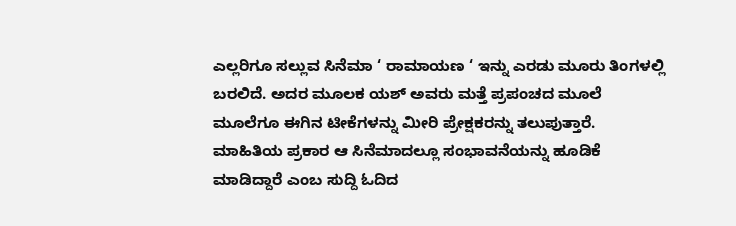ಎಲ್ಲರಿಗೂ ಸಲ್ಲುವ ಸಿನೆಮಾ ‘ ರಾಮಾಯಣ ‘ ಇನ್ನು ಎರಡು ಮೂರು ತಿಂಗಳಲ್ಲಿ ಬರಲಿದೆ. ಅದರ ಮೂಲಕ ಯಶ್ ಅವರು ಮತ್ತೆ ಪ್ರಪಂಚದ ಮೂಲೆ ಮೂಲೆಗೂ ಈಗಿನ ಟೀಕೆಗಳನ್ನು ಮೀರಿ ಪ್ರೇಕ್ಷಕರನ್ನು ತಲುಪುತ್ತಾರೆ. ಮಾಹಿತಿಯ ಪ್ರಕಾರ ಆ ಸಿನೆಮಾದಲ್ಲೂ ಸಂಭಾವನೆಯನ್ನು ಹೂಡಿಕೆ ಮಾಡಿದ್ದಾರೆ ಎಂಬ ಸುದ್ದಿ ಓದಿದ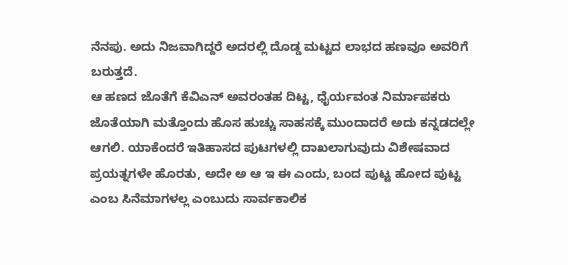ನೆನಪು. ಅದು ನಿಜವಾಗಿದ್ದರೆ ಅದರಲ್ಲಿ ದೊಡ್ಡ ಮಟ್ಟದ ಲಾಭದ ಹಣವೂ ಅವರಿಗೆ ಬರುತ್ತದೆ.
ಆ ಹಣದ ಜೊತೆಗೆ ಕೆವಿಎನ್ ಅವರಂತಹ ದಿಟ್ಟ, ಧೈರ್ಯವಂತ ನಿರ್ಮಾಪಕರು ಜೊತೆಯಾಗಿ ಮತ್ತೊಂದು ಹೊಸ ಹುಚ್ಚು ಸಾಹಸಕ್ಕೆ ಮುಂದಾದರೆ ಅದು ಕನ್ನಡದಲ್ಲೇ ಆಗಲಿ. ಯಾಕೆಂದರೆ ಇತಿಹಾಸದ ಪುಟಗಳಲ್ಲಿ ದಾಖಲಾಗುವುದು ವಿಶೇಷವಾದ ಪ್ರಯತ್ನಗಳೇ ಹೊರತು, ಅದೇ ಅ ಆ ಇ ಈ ಎಂದು, ಬಂದ ಪುಟ್ಟ ಹೋದ ಪುಟ್ಟ ಎಂಬ ಸಿನೆಮಾಗಳಲ್ಲ ಎಂಬುದು ಸಾರ್ವಕಾಲಿಕ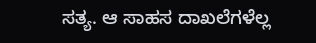ಸತ್ಯ. ಆ ಸಾಹಸ ದಾಖಲೆಗಳೆಲ್ಲ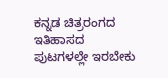ಕನ್ನಡ ಚಿತ್ರರಂಗದ ಇತಿಹಾಸದ ಪುಟಗಳಲ್ಲೇ ಇರಬೇಕು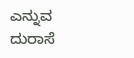ಎನ್ನುವ ದುರಾಸೆ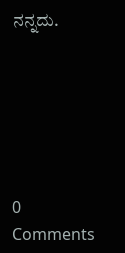ನನ್ನದು.






0 Comments